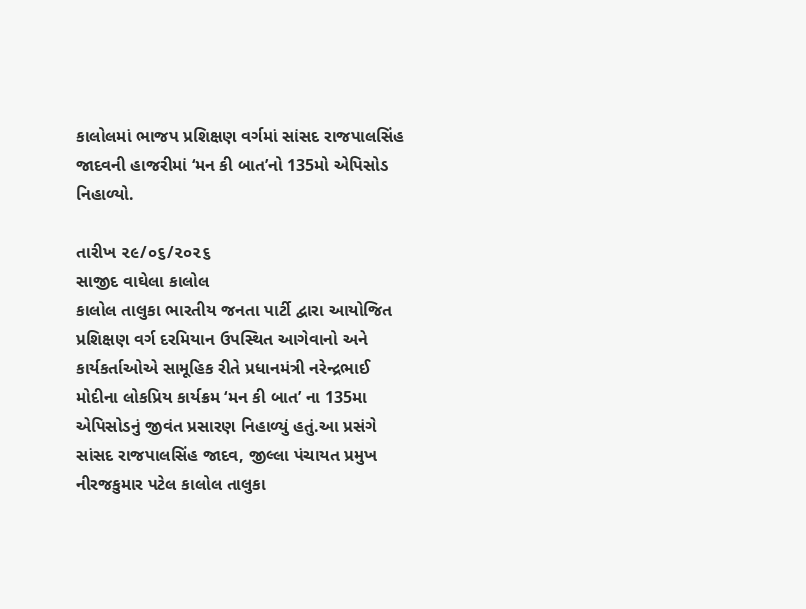કાલોલમાં ભાજપ પ્રશિક્ષણ વર્ગમાં સાંસદ રાજપાલસિંહ જાદવની હાજરીમાં ‘મન કી બાત’નો 135મો એપિસોડ નિહાળ્યો.

તારીખ ૨૯/૦૬/૨૦૨૬
સાજીદ વાઘેલા કાલોલ
કાલોલ તાલુકા ભારતીય જનતા પાર્ટી દ્વારા આયોજિત પ્રશિક્ષણ વર્ગ દરમિયાન ઉપસ્થિત આગેવાનો અને કાર્યકર્તાઓએ સામૂહિક રીતે પ્રધાનમંત્રી નરેન્દ્રભાઈ મોદીના લોકપ્રિય કાર્યક્રમ ‘મન કી બાત’ ના 135મા એપિસોડનું જીવંત પ્રસારણ નિહાળ્યું હતું.આ પ્રસંગે સાંસદ રાજપાલસિંહ જાદવ, જીલ્લા પંચાયત પ્રમુખ નીરજકુમાર પટેલ કાલોલ તાલુકા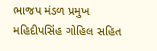ભાજપ મંડળ પ્રમુખ મહિદીપસિંહ ગોહિલ સહિત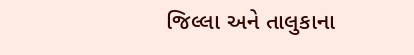જિલ્લા અને તાલુકાના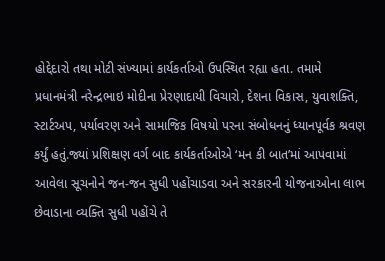હોદ્દેદારો તથા મોટી સંખ્યામાં કાર્યકર્તાઓ ઉપસ્થિત રહ્યા હતા. તમામે પ્રધાનમંત્રી નરેન્દ્રભાઇ મોદીના પ્રેરણાદાયી વિચારો, દેશના વિકાસ, યુવાશક્તિ, સ્ટાર્ટઅપ, પર્યાવરણ અને સામાજિક વિષયો પરના સંબોધનનું ધ્યાનપૂર્વક શ્રવણ કર્યું હતું.જ્યાં પ્રશિક્ષણ વર્ગ બાદ કાર્યકર્તાઓએ ‘મન કી બાત’માં આપવામાં આવેલા સૂચનોને જન-જન સુધી પહોંચાડવા અને સરકારની યોજનાઓના લાભ છેવાડાના વ્યક્તિ સુધી પહોંચે તે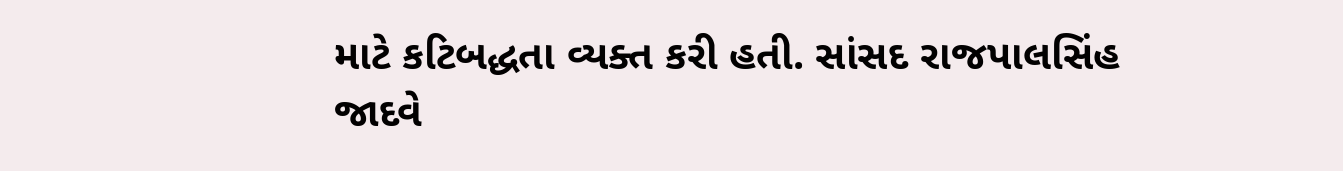માટે કટિબદ્ધતા વ્યક્ત કરી હતી. સાંસદ રાજપાલસિંહ જાદવે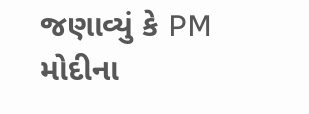જણાવ્યું કે PM મોદીના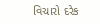વિચારો દરેક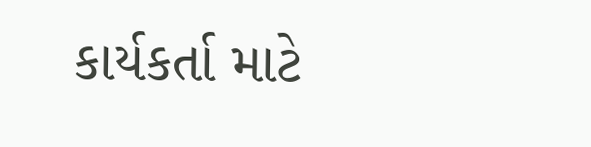કાર્યકર્તા માટે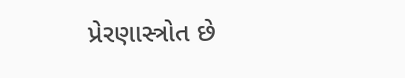પ્રેરણાસ્ત્રોત છે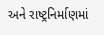અને રાષ્ટ્રનિર્માણમાં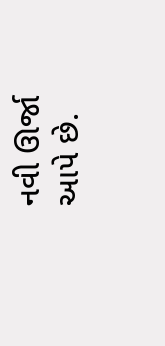નવી ઊર્જા આપે છે.